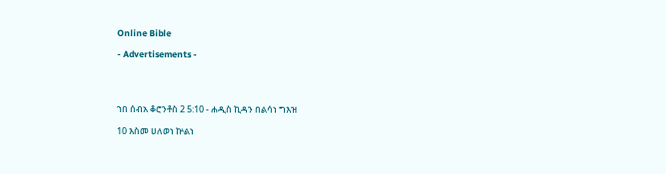Online Bible

- Advertisements -




ኀበ ሰብአ ቆሮንቶስ 2 5:10 - ሐዲስ ኪዳን በልሳነ ግእዝ

10 እስመ ሀለወነ ኵልነ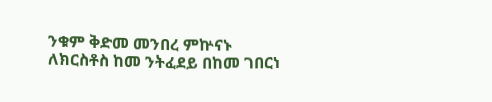ንቁም ቅድመ መንበረ ምኵናኑ ለክርስቶስ ከመ ንትፈደይ በከመ ገበርነ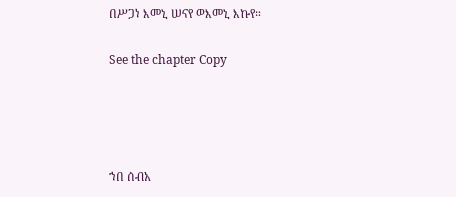በሥጋነ እመኒ ሠናየ ወእመኒ እኩየ።

See the chapter Copy




ኀበ ሰብአ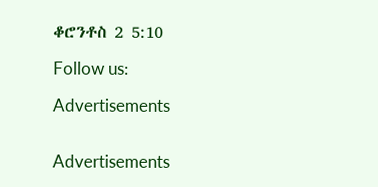ቆሮንቶስ 2 5:10

Follow us:

Advertisements


Advertisements